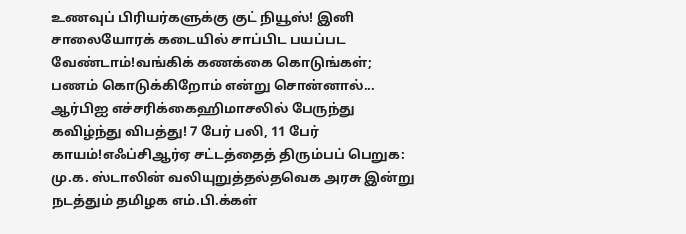உணவுப் பிரியர்களுக்கு குட் நியூஸ்! இனி சாலையோரக் கடையில் சாப்பிட பயப்பட வேண்டாம்!வங்கிக் கணக்கை கொடுங்கள்; பணம் கொடுக்கிறோம் என்று சொன்னால்... ஆர்பிஐ எச்சரிக்கைஹிமாசலில் பேருந்து கவிழ்ந்து விபத்து! 7 பேர் பலி, 11 பேர் காயம்!எஃப்சிஆர்ஏ சட்டத்தைத் திரும்பப் பெறுக: மு.க. ஸ்டாலின் வலியுறுத்தல்தவெக அரசு இன்று நடத்தும் தமிழக எம்.பி.க்கள்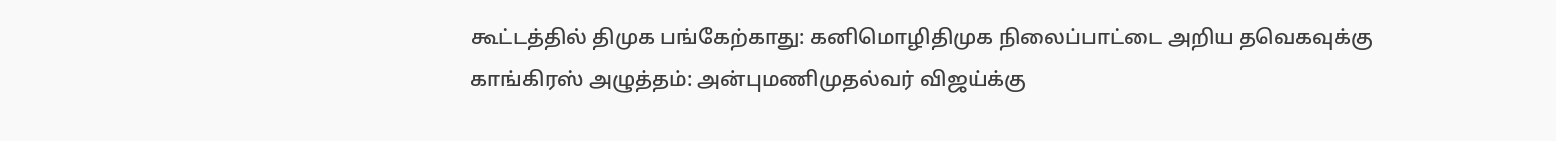கூட்டத்தில் திமுக பங்கேற்காது: கனிமொழிதிமுக நிலைப்பாட்டை அறிய தவெகவுக்கு காங்கிரஸ் அழுத்தம்: அன்புமணிமுதல்வர் விஜய்க்கு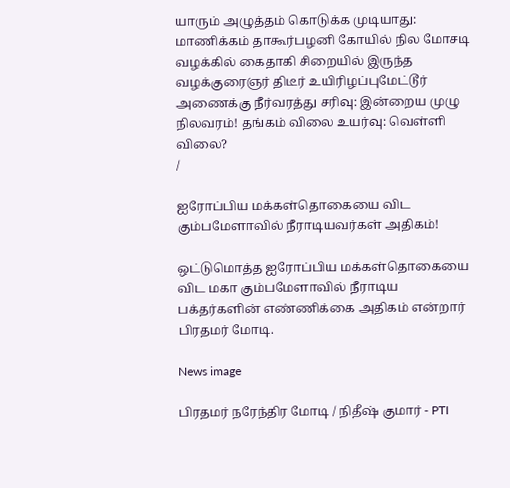யாரும் அழுத்தம் கொடுக்க முடியாது: மாணிக்கம் தாகூர்பழனி கோயில் நில மோசடி வழக்கில் கைதாகி சிறையில் இருந்த வழக்குரைஞர் திடீர் உயிரிழப்புமேட்டூர் அணைக்கு நீர்வரத்து சரிவு: இன்றைய முழு நிலவரம்! தங்கம் விலை உயர்வு: வெள்ளி விலை?
/

ஐரோப்பிய மக்கள்தொகையை விட கும்பமேளாவில் நீராடியவர்கள் அதிகம்!

ஒட்டுமொத்த ஐரோப்பிய மக்கள்தொகையை விட மகா கும்பமேளாவில் நீராடிய பக்தர்களின் எண்ணிக்கை அதிகம் என்றார் பிரதமர் மோடி.

News image

பிரதமர் நரேந்திர மோடி / நிதீஷ் குமார் - PTI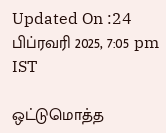Updated On :24 பிப்ரவரி 2025, 7:05 pm IST

ஒட்டுமொத்த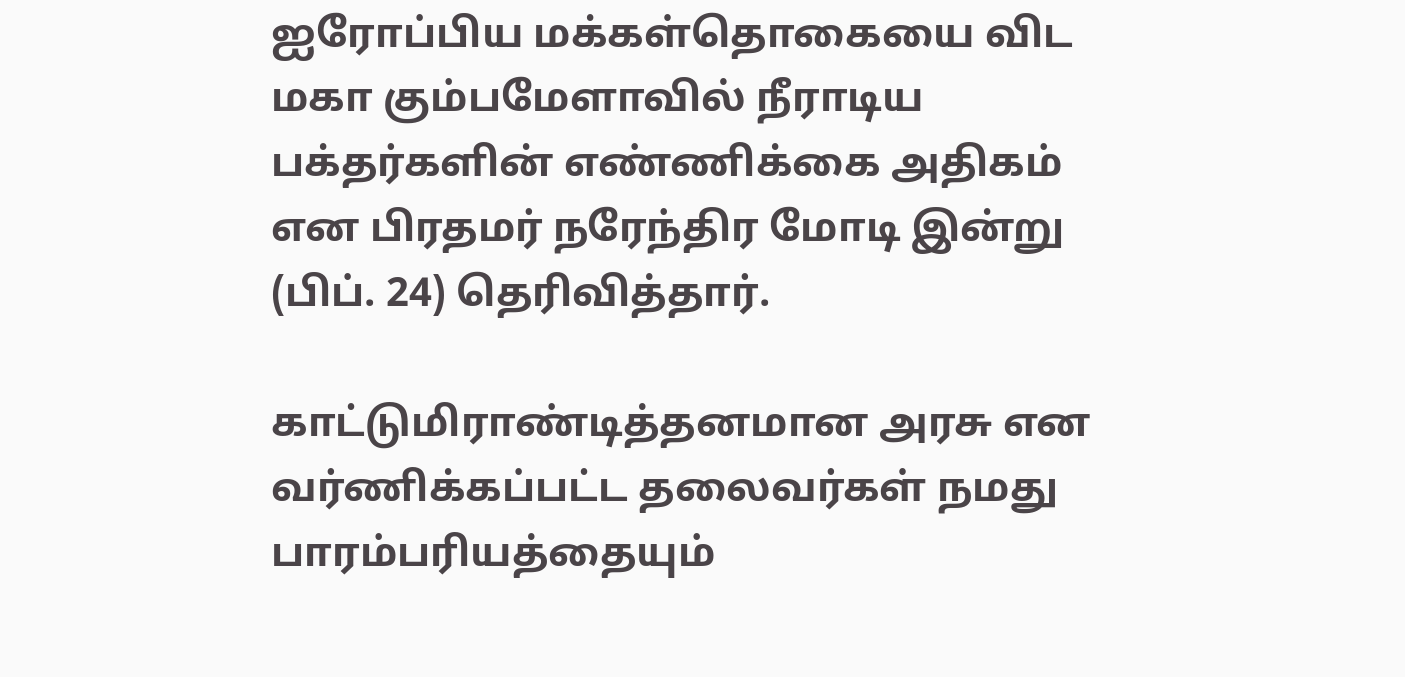ஐரோப்பிய மக்கள்தொகையை விட மகா கும்பமேளாவில் நீராடிய பக்தர்களின் எண்ணிக்கை அதிகம் என பிரதமர் நரேந்திர மோடி இன்று (பிப். 24) தெரிவித்தார்.

காட்டுமிராண்டித்தனமான அரசு என வர்ணிக்கப்பட்ட தலைவர்கள் நமது பாரம்பரியத்தையும்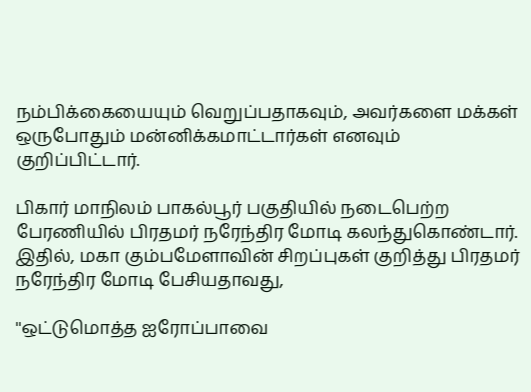நம்பிக்கையையும் வெறுப்பதாகவும், அவர்களை மக்கள் ஒருபோதும் மன்னிக்கமாட்டார்கள் எனவும் குறிப்பிட்டார்.

பிகார் மாநிலம் பாகல்பூர் பகுதியில் நடைபெற்ற பேரணியில் பிரதமர் நரேந்திர மோடி கலந்துகொண்டார். இதில், மகா கும்பமேளாவின் சிறப்புகள் குறித்து பிரதமர் நரேந்திர மோடி பேசியதாவது,

''ஒட்டுமொத்த ஐரோப்பாவை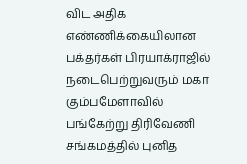விட அதிக எண்ணிக்கையிலான பக்தர்கள் பிரயாக்ராஜில் நடைபெற்றுவரும் மகா கும்பமேளாவில் பங்கேற்று திரிவேணி சங்கமத்தில் புனித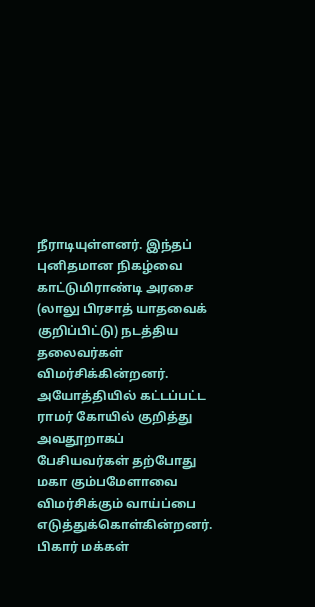நீராடியுள்ளனர். இந்தப் புனிதமான நிகழ்வை காட்டுமிராண்டி அரசை (லாலு பிரசாத் யாதவைக் குறிப்பிட்டு) நடத்திய தலைவர்கள் விமர்சிக்கின்றனர். அயோத்தியில் கட்டப்பட்ட ராமர் கோயில் குறித்து அவதூறாகப் பேசியவர்கள் தற்போது மகா கும்பமேளாவை விமர்சிக்கும் வாய்ப்பை எடுத்துக்கொள்கின்றனர். பிகார் மக்கள்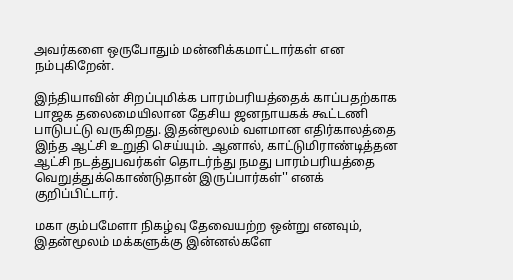அவர்களை ஒருபோதும் மன்னிக்கமாட்டார்கள் என நம்புகிறேன்.

இந்தியாவின் சிறப்புமிக்க பாரம்பரியத்தைக் காப்பதற்காக பாஜக தலைமையிலான தேசிய ஜனநாயகக் கூட்டணி பாடுபட்டு வருகிறது. இதன்மூலம் வளமான எதிர்காலத்தை இந்த ஆட்சி உறுதி செய்யும். ஆனால், காட்டுமிராண்டித்தன ஆட்சி நடத்துபவர்கள் தொடர்ந்து நமது பாரம்பரியத்தை வெறுத்துக்கொண்டுதான் இருப்பார்கள்'' எனக் குறிப்பிட்டார்.

மகா கும்பமேளா நிகழ்வு தேவையற்ற ஒன்று எனவும், இதன்மூலம் மக்களுக்கு இன்னல்களே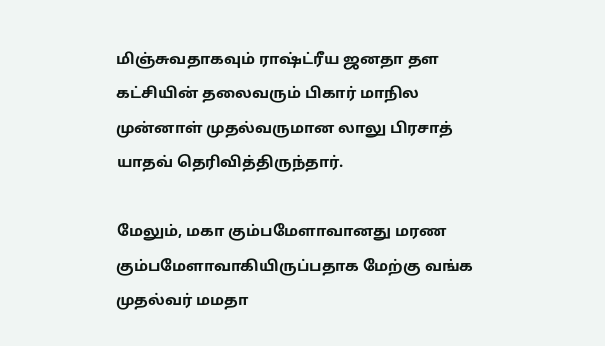மிஞ்சுவதாகவும் ராஷ்ட்ரீய ஜனதா தள கட்சியின் தலைவரும் பிகார் மாநில முன்னாள் முதல்வருமான லாலு பிரசாத் யாதவ் தெரிவித்திருந்தார்.

மேலும், மகா கும்பமேளாவானது மரண கும்பமேளாவாகியிருப்பதாக மேற்கு வங்க முதல்வர் மமதா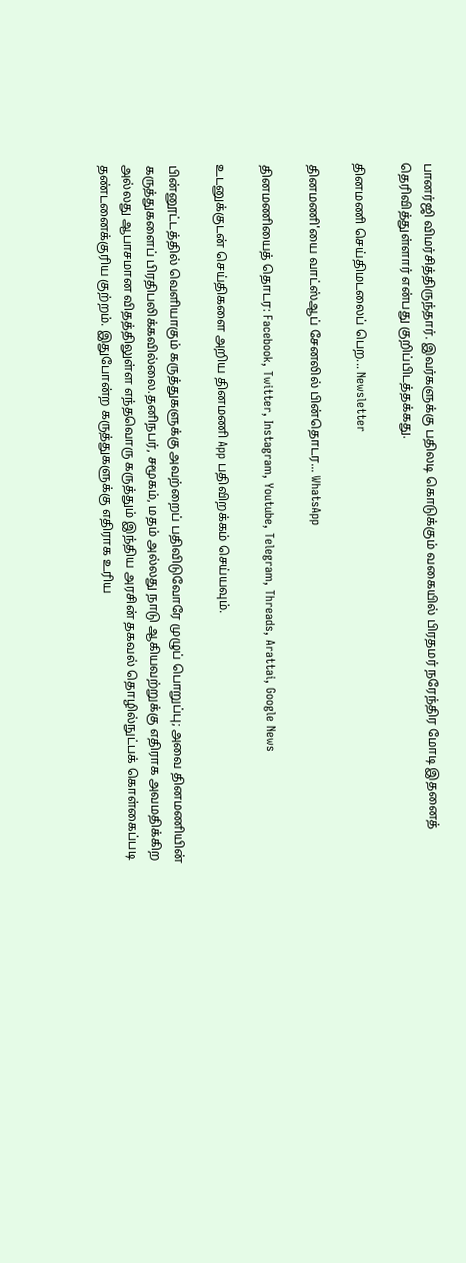பானர்ஜி விமர்சித்திருந்தார். இவர்களுக்கு பதிலடி கொடுக்கும் வகையில் பிரதமர் நரேந்திர மோடி இதனைத் தெரிவித்துள்ளார் என்பது குறிப்பிடத்தக்கது.

தினமணி செய்திமடலைப் பெற... Newsletter

தினமணி'யை வாட்ஸ்ஆப் சேனலில் பின்தொடர... WhatsApp

தினமணியைத் தொடர: Facebook, Twitter, Instagram, Youtube, Telegram, Threads, Arattai, Google News

உடனுக்குடன் செய்திகளை அறிய தினமணி App பதிவிறக்கம் செய்யவும்.

பின்னூட்டத்தில் வெளியாகும் கருத்துகளுக்கு அவற்றைப் பதிவிடுவோரே முழுப் பொறுப்பு; அவை தினமணியின் கருத்துகளைப் பிரதிபலிக்கவில்லை.தனிநபர், சமூகம், மதம் அல்லது நாடு ஆகியவற்றுக்கு எதிராக அவமதிக்கிற அல்லது ஆபாசமான விதத்திலுள்ள எந்தவொரு கருத்தும் இந்திய அரசின் தகவல் தொழில்நுட்பக் கொள்கைப்படி தண்டனைக்குரிய குற்றம். இதுபோன்ற கருத்துகளுக்கு எதிராக உரிய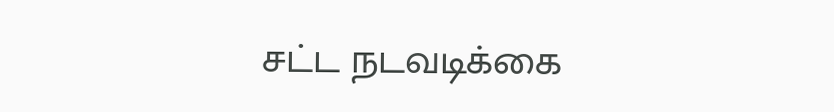சட்ட நடவடிக்கை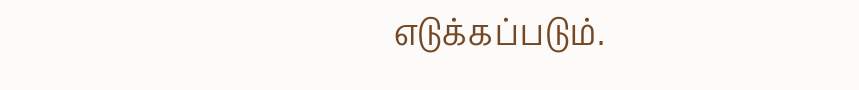எடுக்கப்படும்.